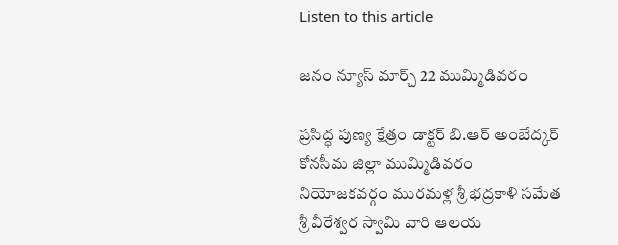Listen to this article

జనం న్యూస్ మార్చ్ 22 ముమ్మిడివరం

ప్రసిద్ధ పుణ్య క్షేత్రం డాక్టర్ బి.ఆర్ అంబేద్కర్ కోనసీమ జిల్లా ముమ్మిడివరం నియోజకవర్గం మురమళ్ల శ్రీ భద్రకాళి సమేత శ్రీ వీరేశ్వర స్వామి వారి ఆలయ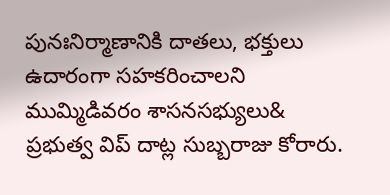పునఃనిర్మాణానికి దాతలు, భక్తులు ఉదారంగా సహకరించాలని ముమ్మిడివరం శాసనసభ్యులు& ప్రభుత్వ విప్ దాట్ల సుబ్బరాజు కోరారు.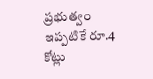ప్రభుత్వం ఇప్పటికే రూ.4 కోట్లు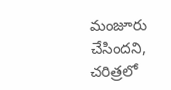మంజూరు చేసిందని, చరిత్రలో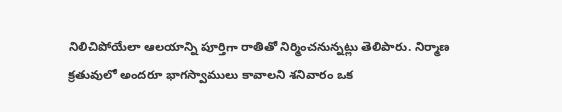నిలిచిపోయేలా ఆలయాన్ని పూర్తిగా రాతితో నిర్మించనున్నట్లు తెలిపారు. నిర్మాణ క్రతువులో అందరూ భాగస్వాములు కావాలని శనివారం ఒక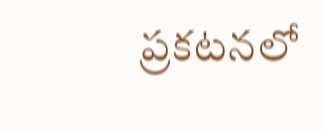ప్రకటనలో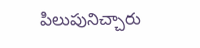పిలుపునిచ్చారు